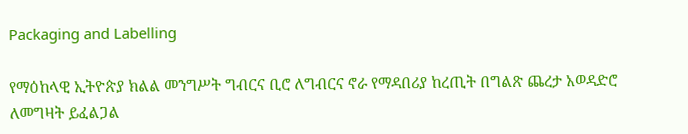Packaging and Labelling

የማዕከላዊ ኢትዮጵያ ክልል መንግሥት ግብርና ቢሮ ለግብርና ኖራ የማዳበሪያ ከረጢት በግልጽ ጨረታ አወዳድሮ ለመግዛት ይፈልጋል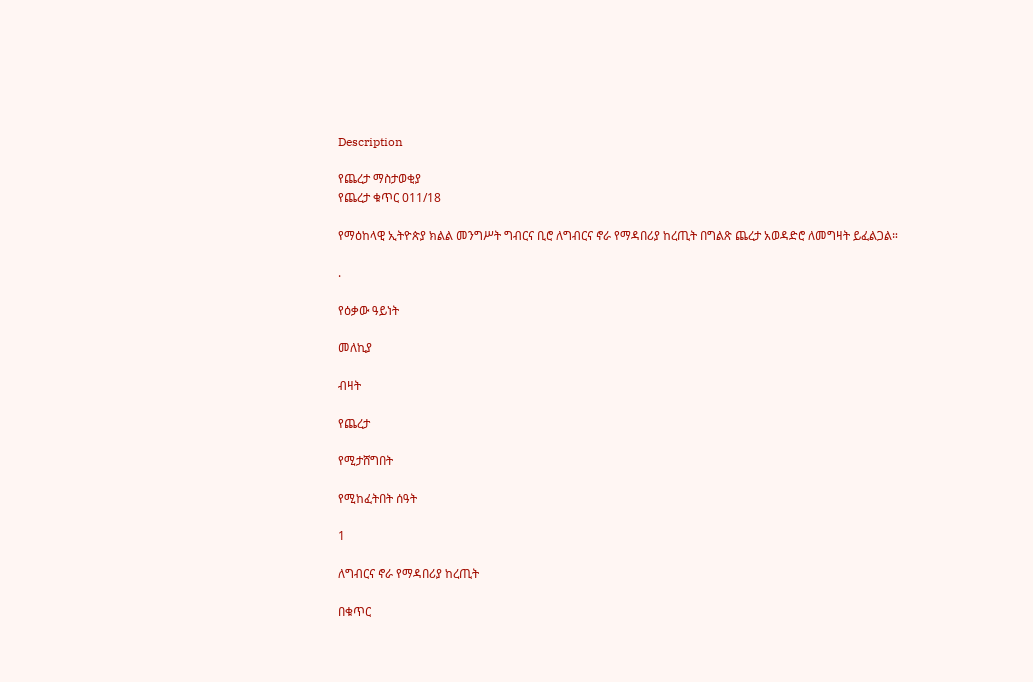Description

የጨረታ ማስታወቂያ
የጨረታ ቁጥር 011/18

የማዕከላዊ ኢትዮጵያ ክልል መንግሥት ግብርና ቢሮ ለግብርና ኖራ የማዳበሪያ ከረጢት በግልጽ ጨረታ አወዳድሮ ለመግዛት ይፈልጋል።

.

የዕቃው ዓይነት

መለኪያ

ብዛት

የጨረታ

የሚታሸግበት

የሚከፈትበት ሰዓት

1

ለግብርና ኖራ የማዳበሪያ ከረጢት

በቁጥር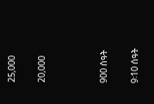25,000

20,000



900 ሰዓት

9፡10 ሰዓት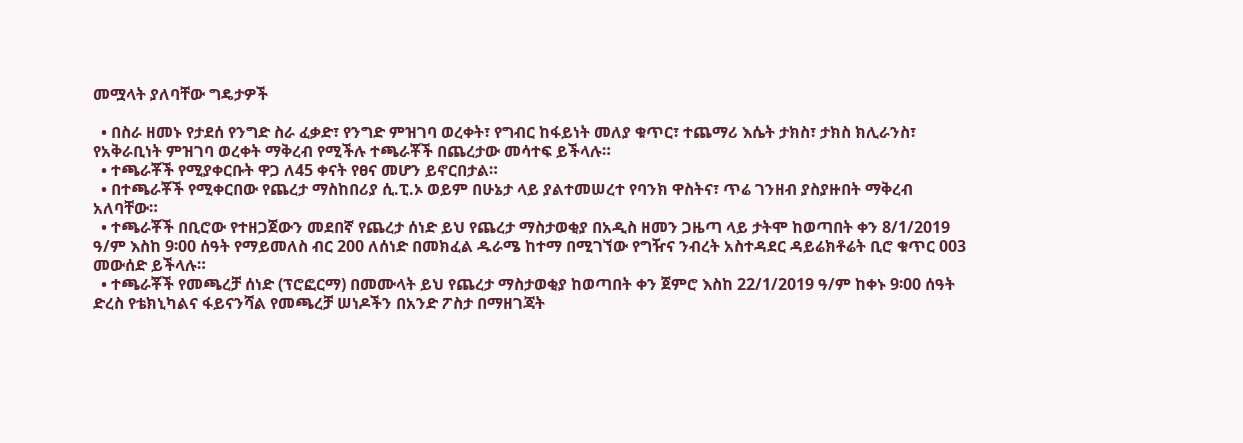መሟላት ያለባቸው ግዴታዎች

  • በስራ ዘመኑ የታደሰ የንግድ ስራ ፈቃድ፣ የንግድ ምዝገባ ወረቀት፣ የግብር ከፋይነት መለያ ቁጥር፣ ተጨማሪ እሴት ታክስ፣ ታክስ ክሊራንስ፣ የአቅራቢነት ምዝገባ ወረቀት ማቅረብ የሚችሉ ተጫራቾች በጨረታው መሳተፍ ይችላሉ።
  • ተጫራቾች የሚያቀርቡት ዋጋ ለ45 ቀናት የፀና መሆን ይኖርበታል።
  • በተጫራቾች የሚቀርበው የጨረታ ማስከበሪያ ሲ.ፒ.ኦ ወይም በሁኔታ ላይ ያልተመሠረተ የባንክ ዋስትና፣ ጥሬ ገንዘብ ያስያዙበት ማቅረብ አለባቸው።
  • ተጫራቾች በቢሮው የተዘጋጀውን መደበኛ የጨረታ ሰነድ ይህ የጨረታ ማስታወቂያ በአዲስ ዘመን ጋዜጣ ላይ ታትሞ ከወጣበት ቀን 8/1/2019 ዓ/ም እስከ 9፡00 ሰዓት የማይመለስ ብር 200 ለሰነድ በመክፈል ዱራሜ ከተማ በሚገኘው የግዥና ንብረት አስተዳደር ዳይሬክቶሬት ቢሮ ቁጥር 003 መውሰድ ይችላሉ።
  • ተጫራቾች የመጫረቻ ሰነድ (ፕሮፎርማ) በመሙላት ይህ የጨረታ ማስታወቂያ ከወጣበት ቀን ጀምሮ እስከ 22/1/2019 ዓ/ም ከቀኑ 9፡00 ሰዓት ድረስ የቴክኒካልና ፋይናንሻል የመጫረቻ ሠነዶችን በአንድ ፖስታ በማዘገጃት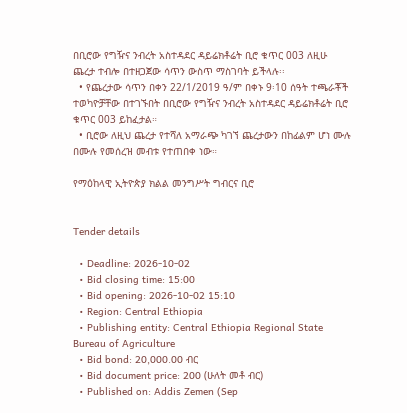በቢሮው የግዥና ንብረት አስተዳደር ዳይሬክቶሬት ቢሮ ቁጥር 003 ለዚሁ ጨረታ ተብሎ በተዘጋጀው ሳጥን ውስጥ ማስገባት ይችላሉ፡፡
  • የጨረታው ሳጥን በቀን 22/1/2019 ዓ/ም በቀኑ 9፡10 ሰዓት ተጫራቾች ተወካዮቻቸው በተገኙበት በቢሮው የግዥና ንብረት አስተዳደር ዳይሬክቶሬት ቢሮ ቁጥር 003 ይከፈታል።
  • ቢሮው ለዚህ ጨረታ የተሻለ አማራጭ ካገኘ ጨረታውን በከፊልም ሆነ ሙሉ በሙሉ የመሰረዝ መብቱ የተጠበቀ ነው።

የማዕከላዊ ኢትዮጵያ ክልል መንግሥት ግብርና ቢሮ


Tender details

  • Deadline: 2026-10-02
  • Bid closing time: 15:00
  • Bid opening: 2026-10-02 15:10
  • Region: Central Ethiopia
  • Publishing entity: Central Ethiopia Regional State Bureau of Agriculture
  • Bid bond: 20,000.00 ብር
  • Bid document price: 200 (ሁለት መቶ ብር)
  • Published on: Addis Zemen (Sep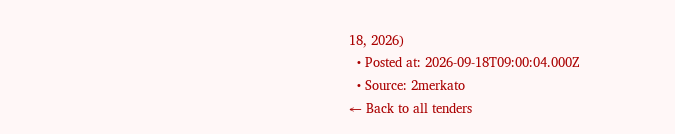18, 2026)
  • Posted at: 2026-09-18T09:00:04.000Z
  • Source: 2merkato
← Back to all tenders